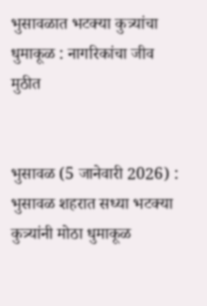भुसावळात भटक्या कुत्र्यांचा धुमाकूळ : नागरिकांचा जीव मुठीत


भुसावळ (5 जानेवारी 2026) : भुसावळ शहरात सध्या भटक्या कुत्र्यांनी मोठा धुमाकूळ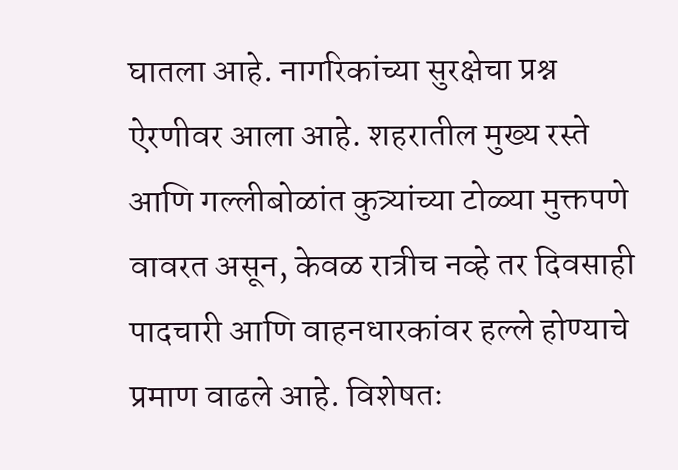घातला आहे. नागरिकांच्या सुरक्षेचा प्रश्न ऐरणीवर आला आहे. शहरातील मुख्य रस्ते आणि गल्लीबोळांत कुत्र्यांच्या टोळ्या मुक्तपणे वावरत असून, केवळ रात्रीच नव्हे तर दिवसाही पादचारी आणि वाहनधारकांवर हल्ले होण्याचे प्रमाण वाढले आहे. विशेषतः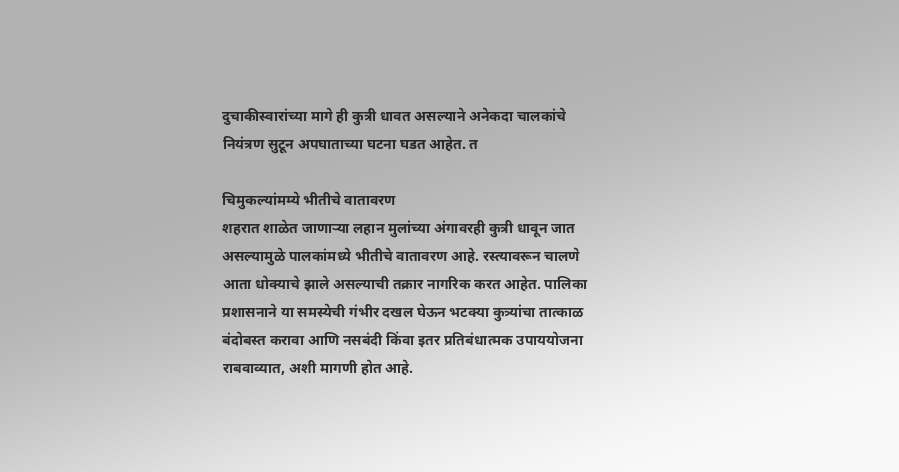दुचाकीस्वारांच्या मागे ही कुत्री धावत असल्याने अनेकदा चालकांचे नियंत्रण सुटून अपघाताच्या घटना घडत आहेत. त

चिमुकल्यांमम्ये भीतीचे वातावरण
शहरात शाळेत जाणार्‍या लहान मुलांच्या अंगावरही कुत्री धावून जात असल्यामुळे पालकांमध्ये भीतीचे वातावरण आहे. रस्त्यावरून चालणे आता धोक्याचे झाले असल्याची तक्रार नागरिक करत आहेत. पालिका प्रशासनाने या समस्येची गंभीर दखल घेऊन भटक्या कुत्र्यांचा तात्काळ बंदोबस्त करावा आणि नसबंदी किंवा इतर प्रतिबंधात्मक उपाययोजना राबवाव्यात, अशी मागणी होत आहे.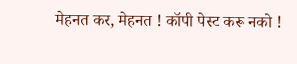मेहनत कर, मेहनत ! कॉपी पेस्ट करू नको !